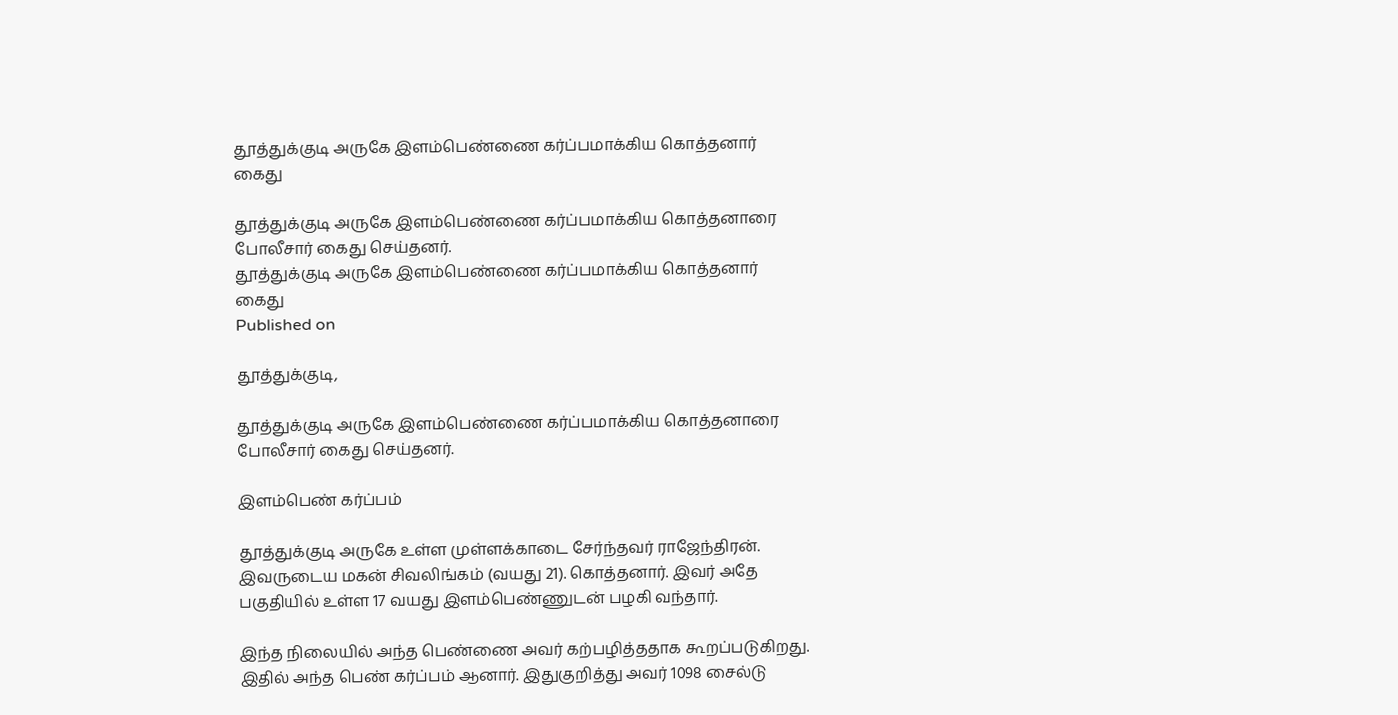தூத்துக்குடி அருகே இளம்பெண்ணை கர்ப்பமாக்கிய கொத்தனார் கைது

தூத்துக்குடி அருகே இளம்பெண்ணை கர்ப்பமாக்கிய கொத்தனாரை போலீசார் கைது செய்தனர்.
தூத்துக்குடி அருகே இளம்பெண்ணை கர்ப்பமாக்கிய கொத்தனார் கைது
Published on

தூத்துக்குடி,

தூத்துக்குடி அருகே இளம்பெண்ணை கர்ப்பமாக்கிய கொத்தனாரை போலீசார் கைது செய்தனர்.

இளம்பெண் கர்ப்பம்

தூத்துக்குடி அருகே உள்ள முள்ளக்காடை சேர்ந்தவர் ராஜேந்திரன். இவருடைய மகன் சிவலிங்கம் (வயது 21). கொத்தனார். இவர் அதே பகுதியில் உள்ள 17 வயது இளம்பெண்ணுடன் பழகி வந்தார்.

இந்த நிலையில் அந்த பெண்ணை அவர் கற்பழித்ததாக கூறப்படுகிறது. இதில் அந்த பெண் கர்ப்பம் ஆனார். இதுகுறித்து அவர் 1098 சைல்டு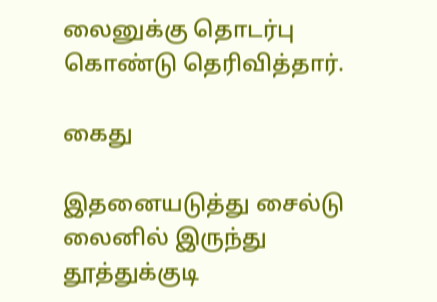லைனுக்கு தொடர்பு கொண்டு தெரிவித்தார்.

கைது

இதனையடுத்து சைல்டு லைனில் இருந்து தூத்துக்குடி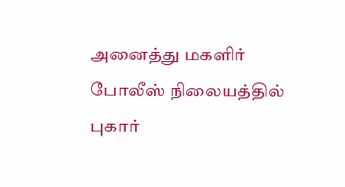அனைத்து மகளிர் போலீஸ் நிலையத்தில் புகார்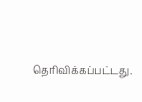தெரிவிக்கப்பட்டது.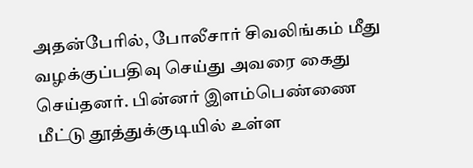அதன்பேரில், போலீசார் சிவலிங்கம் மீது வழக்குப்பதிவு செய்து அவரை கைது செய்தனர். பின்னர் இளம்பெண்ணை மீட்டு தூத்துக்குடியில் உள்ள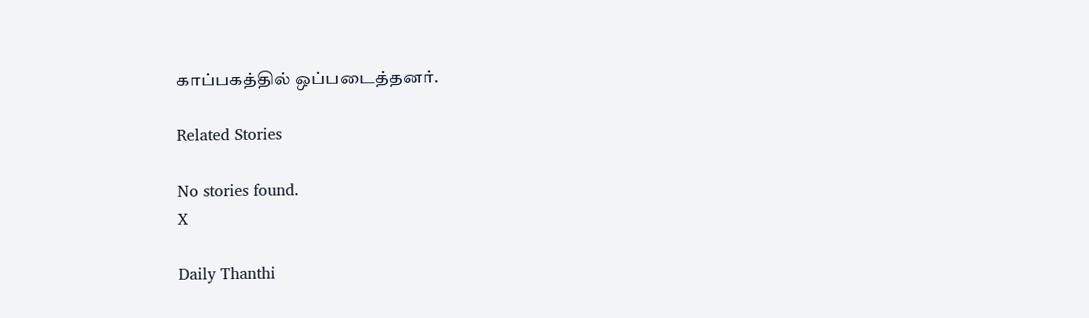காப்பகத்தில் ஒப்படைத்தனர்.

Related Stories

No stories found.
X

Daily Thanthi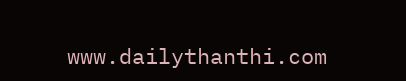www.dailythanthi.com